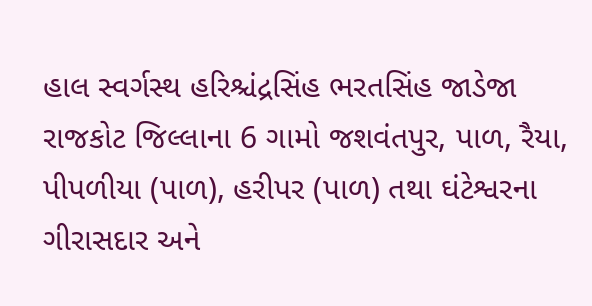હાલ સ્વર્ગસ્થ હરિશ્ચંદ્રસિંહ ભરતસિંહ જાડેજા રાજકોટ જિલ્લાના 6 ગામો જશવંતપુર, પાળ, રૈયા, પીપળીયા (પાળ), હરીપર (પાળ) તથા ઘંટેશ્વરના ગીરાસદાર અને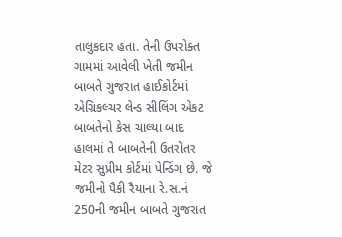તાલુકદાર હતા. તેની ઉપરોક્ત ગામમાં આવેલી ખેતી જમીન બાબતે ગુજરાત હાઈકોર્ટમાં એગ્રિકલ્ચર લેન્ડ સીલિંગ એકટ બાબતેનો કેસ ચાલ્યા બાદ હાલમાં તે બાબતેની ઉતરોતર મેટર સુપ્રીમ કોર્ટમાં પેન્ડિંગ છે. જે જમીનો પૈકી રૈયાના રે.સ.નં 250ની જમીન બાબતે ગુજરાત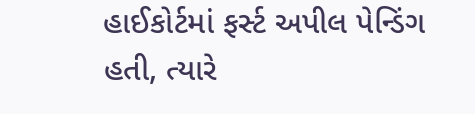હાઈકોર્ટમાં ફર્સ્ટ અપીલ પેન્ડિંગ હતી, ત્યારે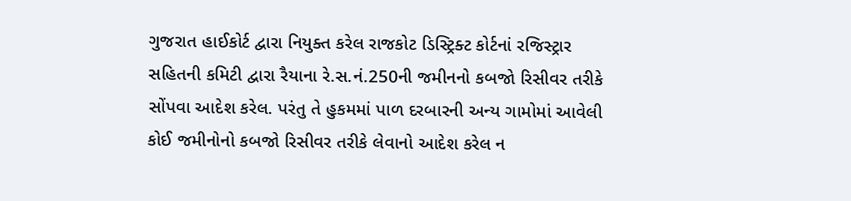ગુજરાત હાઈકોર્ટ દ્વારા નિયુક્ત કરેલ રાજકોટ ડિસ્ટ્રિક્ટ કોર્ટનાં રજિસ્ટ્રાર સહિતની કમિટી દ્વારા રૈયાના રે.સ.નં.250ની જમીનનો કબજો રિસીવર તરીકે સોંપવા આદેશ કરેલ. પરંતુ તે હુકમમાં પાળ દરબારની અન્ય ગામોમાં આવેલી કોઈ જમીનોનો કબજો રિસીવર તરીકે લેવાનો આદેશ કરેલ ન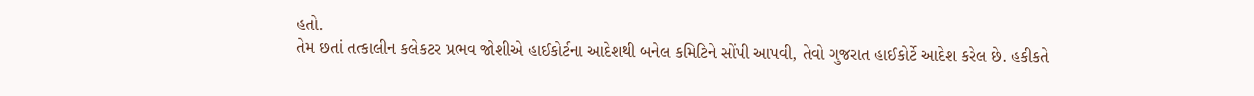હતો.
તેમ છતાં તત્કાલીન કલેકટર પ્રભવ જોશીએ હાઈકોર્ટના આદેશથી બનેલ કમિટિને સોંપી આપવી, તેવો ગુજરાત હાઈકોર્ટે આદેશ કરેલ છે. હકીકતે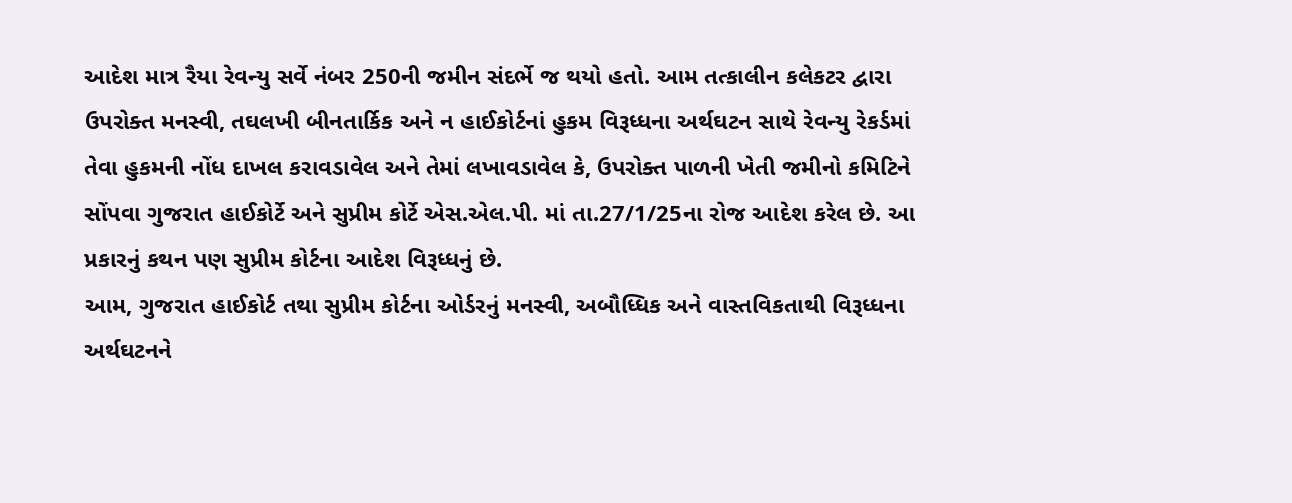આદેશ માત્ર રૈયા રેવન્યુ સર્વે નંબર 250ની જમીન સંદર્ભે જ થયો હતો. આમ તત્કાલીન કલેકટર દ્વારા ઉપરોક્ત મનસ્વી, તઘલખી બીનતાર્કિક અને ન હાઈકોર્ટનાં હુકમ વિરૂધ્ધના અર્થઘટન સાથે રેવન્યુ રેકર્ડમાં તેવા હુકમની નોંધ દાખલ કરાવડાવેલ અને તેમાં લખાવડાવેલ કે, ઉપરોક્ત પાળની ખેતી જમીનો કમિટિને સોંપવા ગુજરાત હાઈકોર્ટે અને સુપ્રીમ કોર્ટે એસ.એલ.પી. માં તા.27/1/25ના રોજ આદેશ કરેલ છે. આ પ્રકારનું કથન પણ સુપ્રીમ કોર્ટના આદેશ વિરૂધ્ધનું છે.
આમ, ગુજરાત હાઈકોર્ટ તથા સુપ્રીમ કોર્ટના ઓર્ડરનું મનસ્વી, અબૌધ્ધિક અને વાસ્તવિકતાથી વિરૂધ્ધના અર્થઘટનને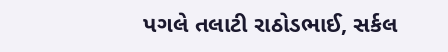પગલે તલાટી રાઠોડભાઈ, સર્કલ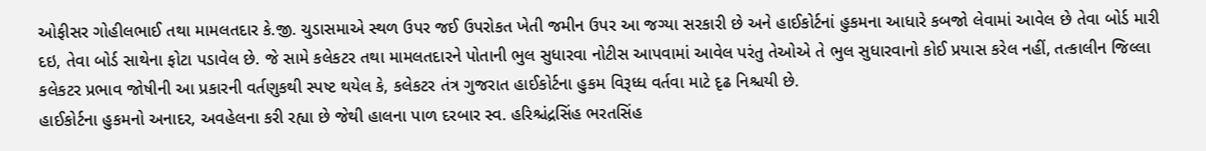ઓફીસર ગોહીલભાઈ તથા મામલતદાર કે.જી. ચુડાસમાએ સ્થળ ઉપર જઈ ઉપરોકત ખેતી જમીન ઉપર આ જગ્યા સરકારી છે અને હાઈકોર્ટનાં હુકમના આધારે કબજો લેવામાં આવેલ છે તેવા બોર્ડ મારી દઇ, તેવા બોર્ડ સાથેના ફોટા પડાવેલ છે. જે સામે કલેકટર તથા મામલતદારને પોતાની ભુલ સુધારવા નોટીસ આપવામાં આવેલ પરંતુ તેઓએ તે ભુલ સુધારવાનો કોઈ પ્રયાસ કરેલ નહીં, તત્કાલીન જિલ્લા કલેકટર પ્રભાવ જોષીની આ પ્રકારની વર્તણુકથી સ્પષ્ટ થયેલ કે, કલેકટર તંત્ર ગુજરાત હાઈકોર્ટના હુકમ વિરૂધ્ધ વર્તવા માટે દૃઢ નિશ્ચયી છે.
હાઈકોર્ટના હુકમનો અનાદર, અવહેલના કરી રહ્યા છે જેથી હાલના પાળ દરબાર સ્વ. હરિશ્ચંદ્રસિંહ ભરતસિંહ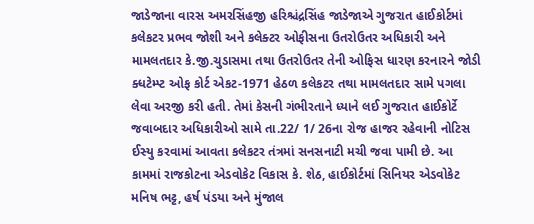જાડેજાના વારસ અમરસિંહજી હરિશ્ચંદ્રસિંહ જાડેજાએ ગુજરાત હાઈકોર્ટમાં કલેકટર પ્રભવ જોશી અને કલેક્ટર ઓફીસના ઉતરોઉતર અધિકારી અને મામલતદાર કે.જી.ચુડાસમા તથા ઉતરોઉતર તેની ઓફિસ ધારણ કરનારને જોડી ક્ધટેમ્પ્ટ ઓફ કોર્ટ એકટ-1971 હેઠળ કલેકટર તથા મામલતદાર સામે પગલા લેવા અરજી કરી હતી. તેમાં કેસની ગંભીરતાને ધ્યાને લઈ ગુજરાત હાઈકોર્ટે જવાબદાર અધિકારીઓ સામે તા.22/ 1/ 26ના રોજ હાજર રહેવાની નોટિસ ઈસ્યુ કરવામાં આવતા કલેકટર તંત્રમાં સનસનાટી મચી જવા પામી છે. આ કામમાં રાજકોટના એડવોકેટ વિકાસ કે. શેઠ, હાઈકોર્ટમાં સિનિયર એડવોકેટ મનિષ ભટ્ટ, હર્ષ પંડયા અને મુંજાલ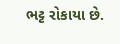ભટ્ટ રોકાયા છે.